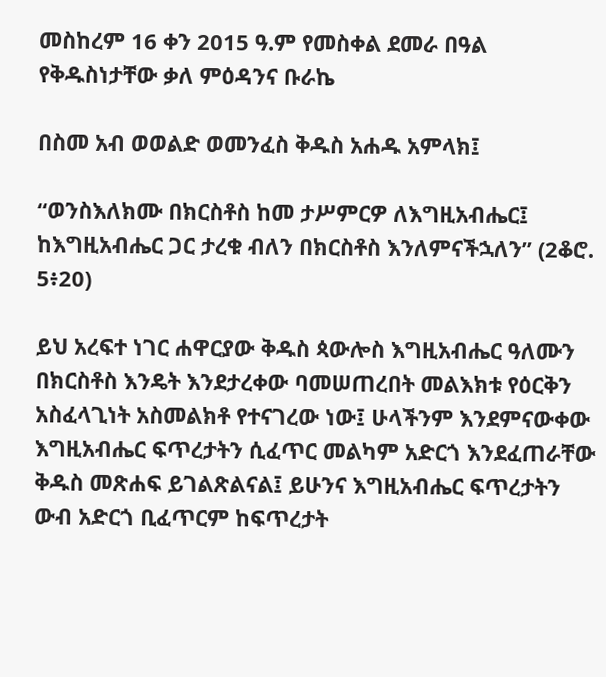መስከረም 16 ቀን 2015 ዓ.ም የመስቀል ደመራ በዓል የቅዱስነታቸው ቃለ ምዕዳንና ቡራኬ

በስመ አብ ወወልድ ወመንፈስ ቅዱስ አሐዱ አምላክ፤

“ወንስእለክሙ በክርስቶስ ከመ ታሥምርዎ ለእግዚአብሔር፤
ከእግዚአብሔር ጋር ታረቁ ብለን በክርስቶስ እንለምናችኋለን” (2ቆሮ. 5፥20)

ይህ አረፍተ ነገር ሐዋርያው ቅዱስ ጳውሎስ እግዚአብሔር ዓለሙን በክርስቶስ እንዴት እንደታረቀው ባመሠጠረበት መልእክቱ የዕርቅን አስፈላጊነት አስመልክቶ የተናገረው ነው፤ ሁላችንም እንደምናውቀው እግዚአብሔር ፍጥረታትን ሲፈጥር መልካም አድርጎ እንደፈጠራቸው ቅዱስ መጽሐፍ ይገልጽልናል፤ ይሁንና እግዚአብሔር ፍጥረታትን ውብ አድርጎ ቢፈጥርም ከፍጥረታት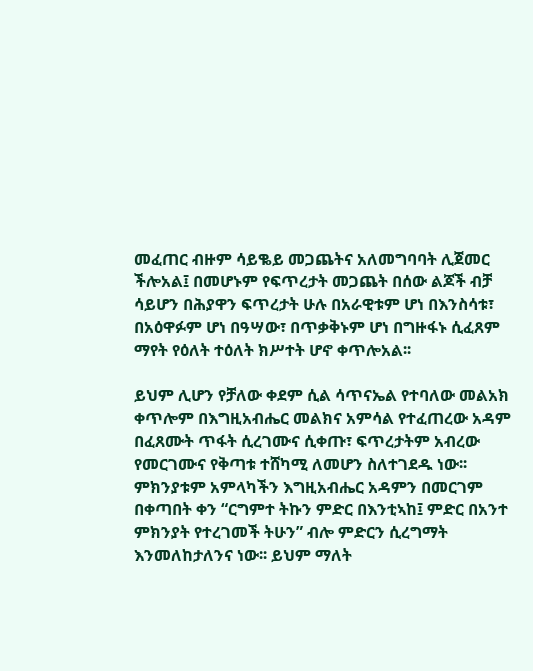መፈጠር ብዙም ሳይቈይ መጋጨትና አለመግባባት ሊጀመር ችሎአል፤ በመሆኑም የፍጥረታት መጋጨት በሰው ልጆች ብቻ ሳይሆን በሕያዋን ፍጥረታት ሁሉ በአራዊቱም ሆነ በእንስሳቱ፣ በአዕዋፉም ሆነ በዓሣው፣ በጥቃቅኑም ሆነ በግዙፋኑ ሲፈጸም ማየት የዕለት ተዕለት ክሥተት ሆኖ ቀጥሎአል፡፡

ይህም ሊሆን የቻለው ቀደም ሲል ሳጥናኤል የተባለው መልአክ ቀጥሎም በእግዚአብሔር መልክና አምሳል የተፈጠረው አዳም በፈጸሙት ጥፋት ሲረገሙና ሲቀጡ፣ ፍጥረታትም አብረው የመርገሙና የቅጣቱ ተሸካሚ ለመሆን ስለተገደዱ ነው፡፡ ምክንያቱም አምላካችን እግዚአብሔር አዳምን በመርገም በቀጣበት ቀን “ርግምተ ትኩን ምድር በእንቲኣከ፤ ምድር በአንተ ምክንያት የተረገመች ትሁን” ብሎ ምድርን ሲረግማት እንመለከታለንና ነው፡፡ ይህም ማለት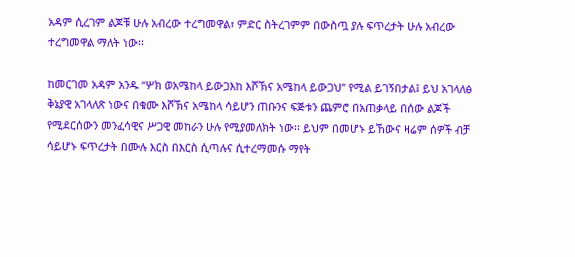አዳም ሲረገም ልጆቹ ሁሉ አብረው ተረግመዋል፣ ምድር ስትረገምም በውስጧ ያሉ ፍጥረታት ሁሉ አብረው ተረግመዋል ማለት ነው፡፡

ከመርገመ አዳም አንዱ “ሦክ ወአሜከላ ይውጋእከ እሾኽና አሜከላ ይውጋህ” የሚል ይገኝበታል፤ ይህ አገላለፅ ቅኔያዊ አገላለጽ ነውና በቁሙ እሾኽና አሜከላ ሳይሆን ጠቡንና ፍጅቱን ጨምሮ በአጠቃላይ በሰው ልጆች የሚደርሰውን መንፈሳዊና ሥጋዊ መከራን ሁሉ የሚያመለክት ነው፡፡ ይህም በመሆኑ ይኸውና ዛሬም ሰዎች ብቻ ሳይሆኑ ፍጥረታት በሙሉ እርስ በእርስ ሲጣሉና ሲተረማመሱ ማየት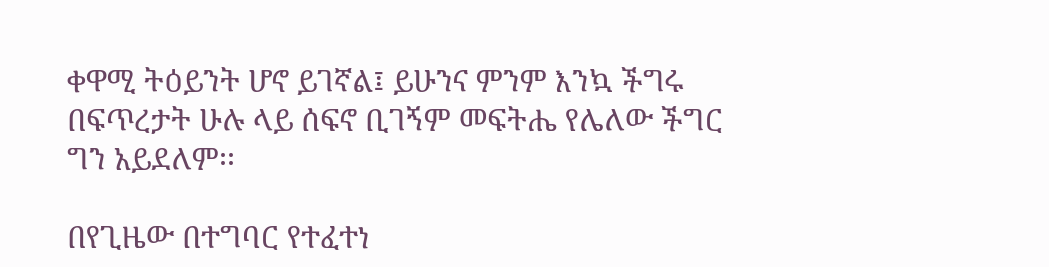ቀዋሚ ትዕይንት ሆኖ ይገኛል፤ ይሁንና ምንም እንኳ ችግሩ በፍጥረታት ሁሉ ላይ ሰፍኖ ቢገኝም መፍትሔ የሌለው ችግር ግን አይደለም፡፡

በየጊዜው በተግባር የተፈተነ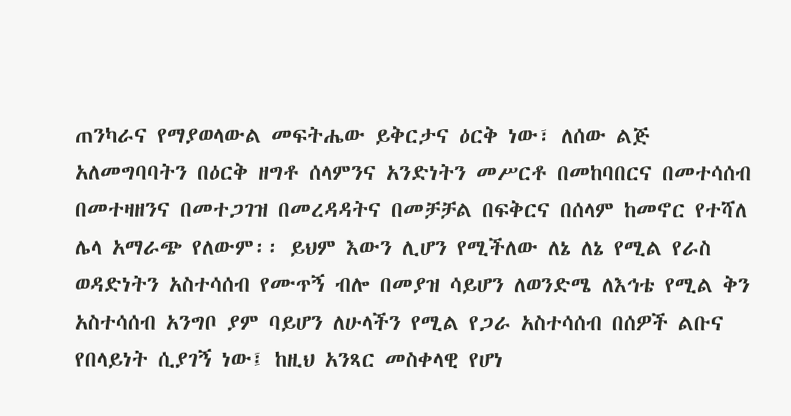ጠንካራና የማያወላውል መፍትሔው ይቅርታና ዕርቅ ነው፣ ለሰው ልጅ አለመግባባትን በዕርቅ ዘግቶ ሰላምንና አንድነትን መሥርቶ በመከባበርና በመተሳሰብ በመተዛዘንና በመተጋገዝ በመረዳዳትና በመቻቻል በፍቅርና በሰላም ከመኖር የተሻለ ሌላ አማራጭ የለውም፡፡ ይህም እውን ሊሆን የሚችለው ለኔ ለኔ የሚል የራስ ወዳድነትን አስተሳሰብ የሙጥኝ ብሎ በመያዝ ሳይሆን ለወንድሜ ለእኅቴ የሚል ቅን አስተሳሰብ አንግቦ ያም ባይሆን ለሁላችን የሚል የጋራ አስተሳሰብ በሰዎች ልቡና የበላይነት ሲያገኝ ነው፤ ከዚህ አንጻር መስቀላዊ የሆነ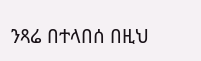ንጻሬ በተላበሰ በዚህ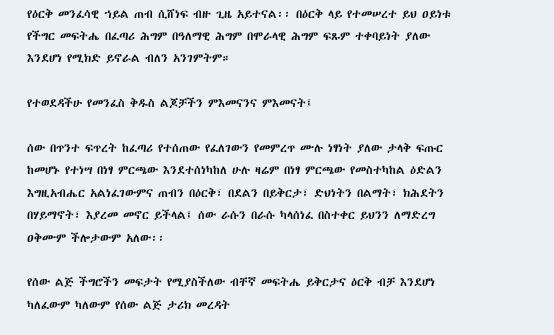የዕርቅ መንፈሳዊ ኀይል ጠብ ሲሸነፍ ብዙ ጊዜ አይተናል፡፡ በዕርቅ ላይ የተመሠረተ ይህ ዐይነቱ የችግር መፍትሔ በፈጣሪ ሕግም በዓለማዊ ሕግም በሞራላዊ ሕግም ፍጹም ተቀባይነት ያለው እንደሆነ የሚክድ ይኖራል ብለን አንገምትም።

የተወደዳችሁ የመንፈስ ቅዱስ ልጆቻችን ምእመናንና ምእመናት፤

ሰው በጥንተ ፍጥረት ከፈጣሪ የተሰጠው የፈለገውን የመምረጥ ሙሉ ነፃነት ያለው ታላቅ ፍጡር ከመሆኑ የተነሣ በነፃ ምርጫው እንደተሰነካከለ ሁሉ ዛሬም በነፃ ምርጫው የመስተካከል ዕድልን እግዚአብሔር አልነፈገውምና ጠብን በዕርቅ፣ በደልን በይቅርታ፣ ድህነትን በልማት፣ ክሕደትን በሃይማኖት፣ እያረመ መኖር ይችላል፤ ሰው ራሱን በራሱ ካላሰነፈ በስተቀር ይህንን ለማድረግ ዐቅሙም ችሎታውም አለው፡፡

የሰው ልጅ ችግሮችን መፍታት የሚያስችለው ብቸኛ መፍትሔ ይቅርታና ዕርቅ ብቻ እንደሆነ ካለፈውም ካለውም የሰው ልጅ ታሪክ መረዳት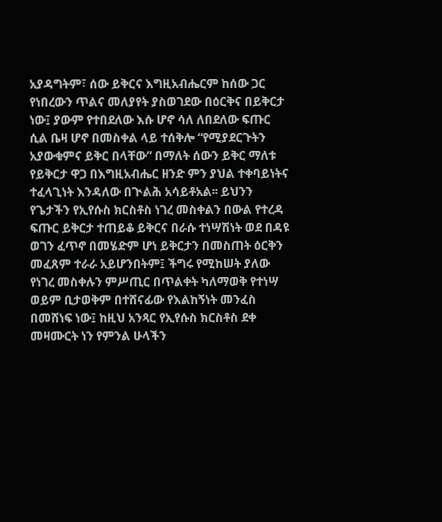አያዳግትም፣ ሰው ይቅርና እግዚአብሔርም ከሰው ጋር የነበረውን ጥልና መለያየት ያስወገደው በዕርቅና በይቅርታ ነው፤ ያውም የተበደለው እሱ ሆኖ ሳለ ለበደለው ፍጡር ሲል ቤዛ ሆኖ በመስቀል ላይ ተሰቅሎ “የሚያደርጉትን አያውቁምና ይቅር በላቸው” በማለት ሰውን ይቅር ማለቱ የይቅርታ ዋጋ በእግዚአብሔር ዘንድ ምን ያህል ተቀባይነትና ተፈላጊነት እንዳለው በጒልሕ አሳይቶአል፡፡ ይህንን የጌታችን የኢየሱስ ክርስቶስ ነገረ መስቀልን በውል የተረዳ ፍጡር ይቅርታ ተጠይቆ ይቅርና በራሱ ተነሣሽነት ወደ በዳዩ ወገን ፈጥኖ በመሄድም ሆነ ይቅርታን በመስጠት ዕርቅን መፈጸም ተራራ አይሆንበትም፤ ችግሩ የሚከሠት ያለው የነገረ መስቀሉን ምሥጢር በጥልቀት ካለማወቅ የተነሣ ወይም ቢታወቅም በተሸናፊው የእልከኝነት መንፈስ በመሸነፍ ነው፤ ከዚህ አንጻር የኢየሱስ ክርስቶስ ደቀ መዛሙርት ነን የምንል ሁላችን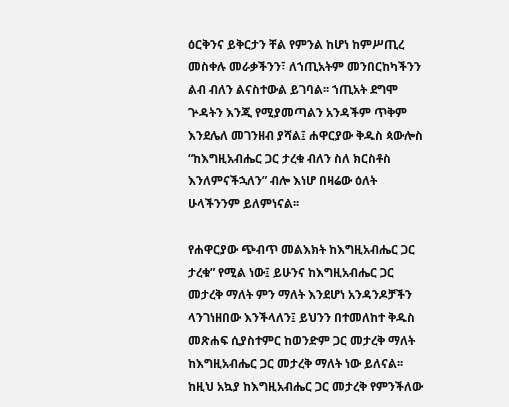ዕርቅንና ይቅርታን ቸል የምንል ከሆነ ከምሥጢረ መስቀሉ መራቃችንን፣ ለኀጢአትም መንበርከካችንን ልብ ብለን ልናስተውል ይገባል፡፡ ኀጢአት ደግሞ ጕዳትን እንጂ የሚያመጣልን አንዳችም ጥቅም እንደሌለ መገንዘብ ያሻል፤ ሐዋርያው ቅዱስ ጳውሎስ “ከእግዚአብሔር ጋር ታረቁ ብለን ስለ ክርስቶስ እንለምናችኋለን” ብሎ እነሆ በዛሬው ዕለት ሁላችንንም ይለምነናል፡፡

የሐዋርያው ጭብጥ መልእክት ከእግዚአብሔር ጋር ታረቁ” የሚል ነው፤ ይሁንና ከእግዚአብሔር ጋር መታረቅ ማለት ምን ማለት እንደሆነ አንዳንዶቻችን ላንገነዘበው እንችላለን፤ ይህንን በተመለከተ ቅዱስ መጽሐፍ ሲያስተምር ከወንድም ጋር መታረቅ ማለት ከእግዚአብሔር ጋር መታረቅ ማለት ነው ይለናል፡፡ ከዚህ አኳያ ከእግዚአብሔር ጋር መታረቅ የምንችለው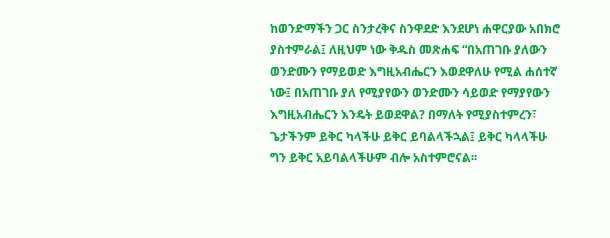ከወንድማችን ጋር ስንታረቅና ስንዋደድ እንደሆነ ሐዋርያው አበክሮ ያስተምራል፤ ለዚህም ነው ቅዱስ መጽሐፍ “በአጠገቡ ያለውን ወንድሙን የማይወድ እግዚአብሔርን እወደዋለሁ የሚል ሐሰተኛ ነው፤ በአጠገቡ ያለ የሚያየውን ወንድሙን ሳይወድ የማያየውን እግዚአብሔርን እንዴት ይወደዋል? በማለት የሚያስተምረን፣ ጌታችንም ይቅር ካላችሁ ይቅር ይባልላችኋል፤ ይቅር ካላላችሁ ግን ይቅር አይባልላችሁም ብሎ አስተምሮናል፡፡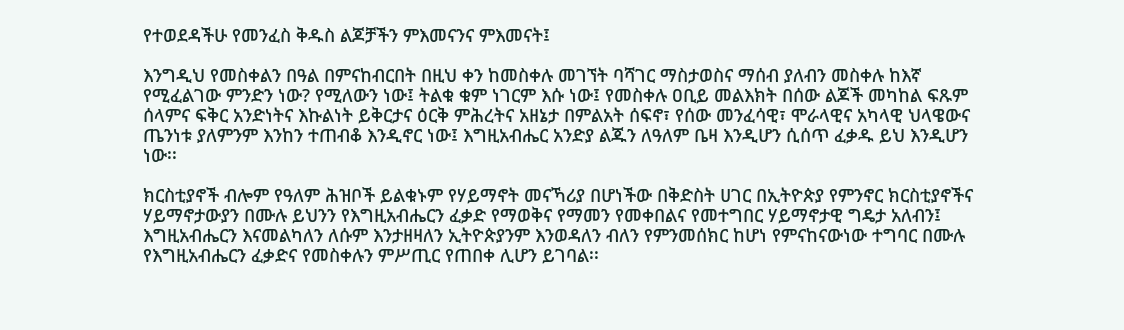የተወደዳችሁ የመንፈስ ቅዱስ ልጆቻችን ምእመናንና ምእመናት፤

እንግዲህ የመስቀልን በዓል በምናከብርበት በዚህ ቀን ከመስቀሉ መገኘት ባሻገር ማስታወስና ማሰብ ያለብን መስቀሉ ከእኛ የሚፈልገው ምንድን ነው? የሚለውን ነው፤ ትልቁ ቁም ነገርም እሱ ነው፤ የመስቀሉ ዐቢይ መልእክት በሰው ልጆች መካከል ፍጹም ሰላምና ፍቅር አንድነትና እኩልነት ይቅርታና ዕርቅ ምሕረትና አዘኔታ በምልአት ሰፍኖ፣ የሰው መንፈሳዊ፣ ሞራላዊና አካላዊ ህላዌውና ጤንነቱ ያለምንም እንከን ተጠብቆ እንዲኖር ነው፤ እግዚአብሔር አንድያ ልጁን ለዓለም ቤዛ እንዲሆን ሲሰጥ ፈቃዱ ይህ እንዲሆን ነው፡፡

ክርስቲያኖች ብሎም የዓለም ሕዝቦች ይልቁኑም የሃይማኖት መናኻሪያ በሆነችው በቅድስት ሀገር በኢትዮጵያ የምንኖር ክርስቲያኖችና ሃይማኖታውያን በሙሉ ይህንን የእግዚአብሔርን ፈቃድ የማወቅና የማመን የመቀበልና የመተግበር ሃይማኖታዊ ግዴታ አለብን፤ እግዚአብሔርን እናመልካለን ለሱም እንታዘዛለን ኢትዮጵያንም እንወዳለን ብለን የምንመሰክር ከሆነ የምናከናውነው ተግባር በሙሉ የእግዚአብሔርን ፈቃድና የመስቀሉን ምሥጢር የጠበቀ ሊሆን ይገባል፡፡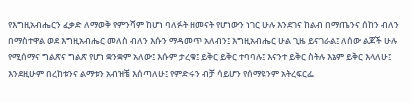የእግዚአብሔርን ፈቃድ ለማወቅ የምንሻም ከሆነ ባለፉት ዘመናት የሆነውን ነገር ሁሉ እንደገና ከልብ በማጤንና ሰከን ብለን በማስተዋል ወደ እግዚአብሔር መለስ ብለን እሱን ማዳመጥ አለብን፤ እግዚአብሔር ሁል ጊዜ ይናገራል፤ ለሰው ልጆች ሁሉ የሚሰማና ግልጽና ግልጽ የሆነ ቋንቋም አለው፤ እሱም ታረቁ፤ ይቅር ይቅር ተባባሉ፤ እናንተ ይቅር ስትሉ እኔም ይቅር እላለሁ፤ እንደዚሁም በረከቱንና ልማቱን አብዝቼ እሰጣለሁ፤ የምድሩን ብቻ ሳይሆን የሰማዩንም አትረፍርፌ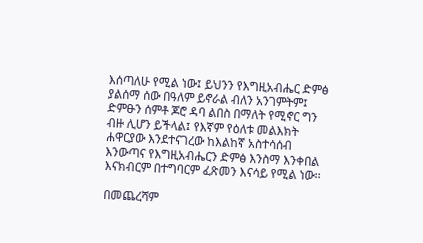እሰጣለሁ የሚል ነው፤ ይህንን የእግዚአብሔር ድምፅ ያልሰማ ሰው በዓለም ይኖራል ብለን አንገምትም፤ ድምፁን ሰምቶ ጆሮ ዳባ ልበስ በማለት የሚኖር ግን ብዙ ሊሆን ይችላል፤ የእኛም የዕለቱ መልእክት ሐዋርያው እንደተናገረው ከእልከኛ አስተሳሰብ እንውጣና የእግዚአብሔርን ድምፅ እንስማ እንቀበል እናክብርም በተግባርም ፈጽመን እናሳይ የሚል ነው፡፡

በመጨረሻም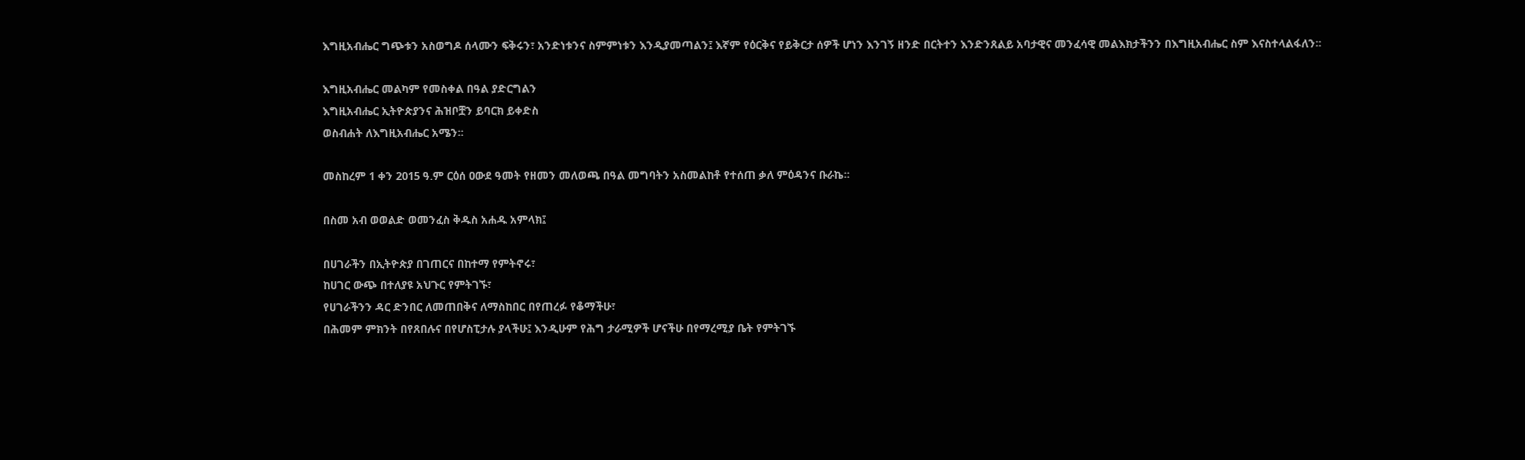እግዚአብሔር ግጭቱን አስወግዶ ሰላሙን ፍቅሩን፣ አንድነቱንና ስምምነቱን እንዲያመጣልን፤ እኛም የዕርቅና የይቅርታ ሰዎች ሆነን እንገኝ ዘንድ በርትተን እንድንጸልይ አባታዊና መንፈሳዊ መልእክታችንን በእግዚአብሔር ስም እናስተላልፋለን፡፡

እግዚአብሔር መልካም የመስቀል በዓል ያድርግልን
እግዚአብሔር ኢትዮጵያንና ሕዝቦቿን ይባርክ ይቀድስ
ወስብሐት ለእግዚአብሔር አሜን፡፡

መስከረም 1 ቀን 2015 ዓ.ም ርዕሰ ዐውደ ዓመት የዘመን መለወጫ በዓል መግባትን አስመልከቶ የተሰጠ ቃለ ምዕዳንና ቡራኬ፡፡

በስመ አብ ወወልድ ወመንፈስ ቅዱስ አሐዱ አምላክ፤

በሀገራችን በኢትዮጵያ በገጠርና በከተማ የምትኖሩ፣
ከሀገር ውጭ በተለያዩ አህጉር የምትገኙ፣
የሀገራችንን ዳር ድንበር ለመጠበቅና ለማስከበር በየጠረፉ የቆማችሁ፣
በሕመም ምክንት በየጸበሉና በየሆስፒታሉ ያላችሁ፤ እንዲሁም የሕግ ታራሚዎች ሆናችሁ በየማረሚያ ቤት የምትገኙ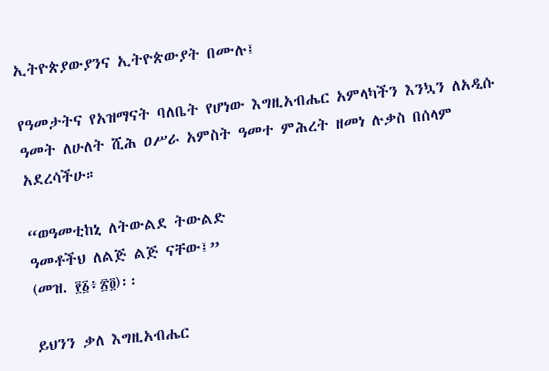ኢትዮጵያውያንና ኢትዮጵውያት በሙሉ፤

የዓመታትና የአዝማናት ባለቤት የሆነው እግዚአብሔር አምላካችን እንኳን ለአዲሱ ዓመት ለሁለት ሺሕ ዐሥራ አምስት ዓመተ ምሕረት ዘመነ ሉቃስ በሰላም አደረሳችሁ።

“ወዓመቲከኒ ለትውልደ ትውልድ
ዓመቶችህ ለልጅ ልጅ ናቸው፤”
(መዝ. ፻፩፥፳፬)፡፡

ይህንን ቃለ እግዚአብሔር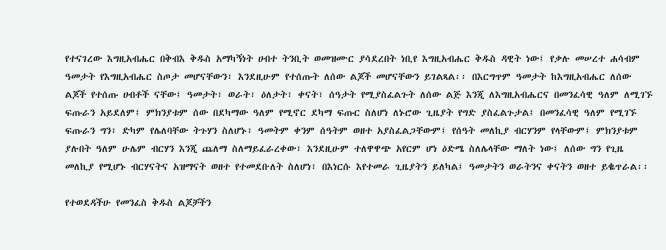የተናገረው እግዚአብሔር በቅብእ ቅዱስ አማካኝነት ሀብተ ትንቢት ወመዝሙር ያሳደረበት ነቢየ እግዚአብሔር ቅዱስ ዳዊት ነው፤ የቃሉ መሠረተ ሐሳብም ዓመታት የእግዚአብሔር ስጦታ መሆናቸውን፣ እንደዚሁም የተሰጡት ለሰው ልጆች መሆናቸውን ይገልጻል፡፡ በእርግጥም ዓመታት ከእግዚአብሔር ለሰው ልጆች የተሰጡ ሀብቶች ናቸው፤ ዓመታት፣ ወራት፣ ዕለታት፣ ቀናት፣ ሰዓታት የሚያስፈልጉት ለሰው ልጅ እንጂ ለእግዚአብሔርና በመንፈሳዊ ዓለም ለሚገኙ ፍጡራን አይደለም፤ ምክንያቱም ሰው በደካማው ዓለም የሚኖር ደካማ ፍጡር ስለሆነ ለኑሮው ጊዜያት የግድ ያስፈልጉታል፤ በመንፈሳዊ ዓለም የሚገኙ ፍጡራን ግን፣ ድካም የሌለባቸው ትጉሃን ስለሆኑ፣ ዓመትም ቀንም ሰዓትም ወዘተ አያስፈልጋቸውም፤ የሰዓት መለኪያ ብርሃንም የላቸውም፤ ምክንያቱም ያሉበት ዓለም ሁሌም ብርሃን እንጂ ጨለማ ስለማይፈራረቀው፣ እንደዚሁም ተለዋዋጭ አየርም ሆነ ዕድሜ ስለሌላቸው ማለት ነው፤ ለሰው ግን የጊዜ መለኪያ የሚሆኑ ብርሃናትና አዝማናት ወዘተ የተመደቡለት ስለሆነ፣ በእነርሱ እየተመራ ጊዜያትን ይለካል፤ ዓመታትን ወራትንና ቀናትን ወዘተ ይቈጥራል፡፡

የተወደዳችሁ የመንፈስ ቅዱስ ልጆቻችን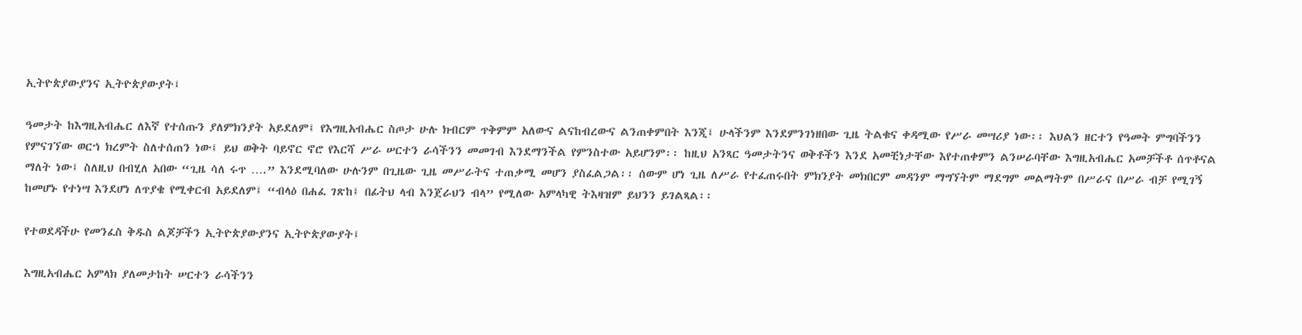ኢትዮጵያውያንና ኢትዮጵያውያት፤

ዓመታት ከእግዚአብሔር ለእኛ የተሰጡን ያለምክንያት አይደለም፤ የእግዚአብሔር ስጦታ ሁሉ ክብርም ጥቅምም አለውና ልናከብረውና ልንጠቀምበት እንጂ፤ ሁላችንም እንደምንገነዘበው ጊዜ ትልቁና ቀዳሚው የሥራ መሣሪያ ነው፡፡ እህልን ዘርተን የዓመት ምግባችንን የምናገኘው ወርኀ ክረምት ስለተሰጠን ነው፤ ይህ ወቅት ባይኖር ኖሮ የእርሻ ሥራ ሠርተን ራሳችንን መመገብ እንደማንችል የምንስተው አይሆንም፡፡ ከዚህ አንጻር ዓመታትንና ወቅቶችን እንደ አመቺነታቸው እየተጠቀምን ልንሠራባቸው እግዚአብሔር አመቻችቶ ሰጥቶናል ማለት ነው፤ ስለዚህ በብሂለ አበው “ጊዜ ሳለ ሩጥ ….” እንደሚባለው ሁሉንም በጊዜው ጊዜ መሥራትና ተጠቃሚ መሆን ያስፈልጋል፡፡ ሰውም ሆነ ጊዜ ለሥራ የተፈጠሩበት ምክንያት መክበርም መዳንም ማግኘትም ማደግም መልማትም በሥራና በሥራ ብቻ የሚገኝ ከመሆኑ የተነሣ እንደሆነ ለጥያቄ የሚቀርብ አይደለም፤ “ብላዕ በሐፈ ገጽከ፤ በፊትህ ላብ እንጀራህን ብላ” የሚለው አምላካዊ ትእዛዝም ይህንን ይገልጻል፡፡

የተወደዳችሁ የመንፈስ ቅዱስ ልጆቻችን ኢትዮጵያውያንና ኢትዮጵያውያት፤

እግዚአብሔር አምላክ ያለመታከት ሠርተን ራሳችንን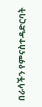በራሳችን የምናስተዳድርባት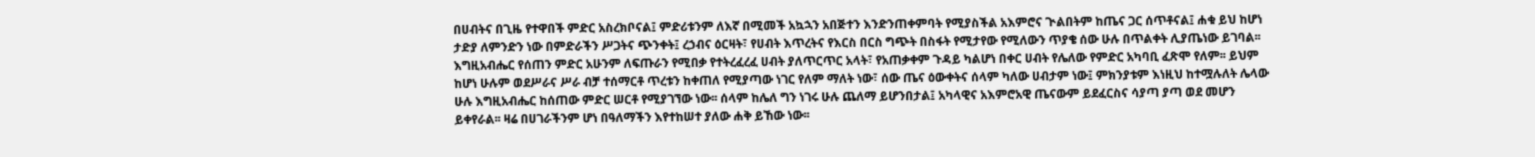በሀብትና በጊዜ የተዋበች ምድር አስረክቦናል፤ ምድሪቱንም ለእኛ በሚመች አኳኋን አበጅተን እንድንጠቀምባት የሚያስችል አእምሮና ጒልበትም ከጤና ጋር ሰጥቶናል፤ ሐቁ ይህ ከሆነ ታድያ ለምንድን ነው በምድራችን ሥጋትና ጭንቀት፤ ረኃብና ዕርዛት፣ የሀብት እጥረትና የእርስ በርስ ግጭት በስፋት የሚታየው የሚለውን ጥያቄ ሰው ሁሉ በጥልቀት ሊያጤነው ይገባል፡፡ እግዚአብሔር የሰጠን ምድር አሁንም ለፍጡራን የሚበቃ የተትረፈረፈ ሀብት ያለጥርጥር አላት፣ የአጠቃቀም ጉዳይ ካልሆነ በቀር ሀብት የሌለው የምድር አካባቢ ፈጽሞ የለም፡፡ ይህም ከሆነ ሁሉም ወደሥራና ሥራ ብቻ ተሰማርቶ ጥረቱን ከቀጠለ የሚያጣው ነገር የለም ማለት ነው፣ ሰው ጤና ዕውቀትና ሰላም ካለው ሀብታም ነው፤ ምክንያቱም እነዚህ ከተሟሉለት ሌላው ሁሉ እግዚአብሔር ከሰጠው ምድር ሠርቶ የሚያገኘው ነው፡፡ ሰላም ከሌለ ግን ነገሩ ሁሉ ጨለማ ይሆንበታል፤ አካላዊና አእምሮአዊ ጤናውም ይደፈርስና ሳያጣ ያጣ ወደ መሆን ይቀየራል፡፡ ዛሬ በሀገራችንም ሆነ በዓለማችን እየተከሠተ ያለው ሐቅ ይኸው ነው፡፡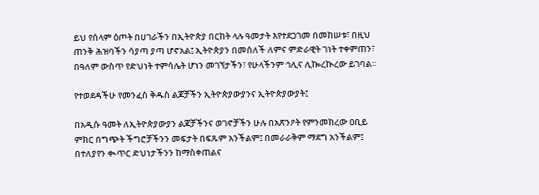ይህ የሰላም ዕጦት በሀገራችን በኢትዮጵያ በርከት ላሉ ዓመታት እየተደጋገመ በመከሠቱ፣ በዚህ ጠንቅ ሕዝባችን ሳያጣ ያጣ ሆኖአል፤ ኢትዮጵያን በመሰለች ለምና ምድራዊት ገነት ተቀምጠን፣ በዓለም ውስጥ የድህነት ተምሳሌት ሆነን መገኘታችን፣ የሁላችንም ኅሊና ሊኰረኲረው ይገባል፡፡

የተወደዳችሁ የመንፈስ ቅዱስ ልጆቻችን ኢትዮጵያውያንና ኢትዮጵያውያት፤

በአዲሱ ዓመት ለኢትዮጵያውያን ልጆቻችንና ወገኖቻችን ሁሉ በአጽንዖት የምንመክረው ዐቢይ ምክር በግጭት ችግሮቻችንን መፍታት በፍጹም አንችልም፤ በመራራቅም ማደግ አንችልም፤ በተለያየን ቊጥር ድህነታችንን ከማስቀጠልና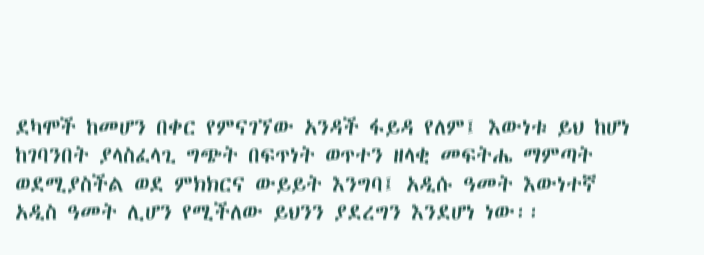ደካሞች ከመሆን በቀር የምናገኘው አንዳች ፋይዳ የለም፤ እውነቱ ይህ ከሆነ ከገባንበት ያላስፈላጊ ግጭት በፍጥነት ወጥተን ዘላቂ መፍትሔ ማምጣት ወደሚያስችል ወደ ምክክርና ውይይት እንግባ፤ አዲሱ ዓመት እውነተኛ አዲስ ዓመት ሊሆን የሚችለው ይህንን ያደረግን እንደሆነ ነው፡፡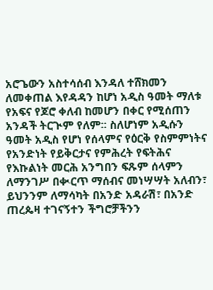አሮጌውን አስተሳሰብ እንዳለ ተሸክመን ለመቀጠል እየዳዳን ከሆነ አዲስ ዓመት ማለቱ የአፍና የጆሮ ቀለብ ከመሆን በቀር የሚሰጠን አንዳች ትርጒም የለም፡፡ ስለሆነም አዲሱን ዓመት አዲስ የሆነ የሰላምና የዕርቅ የስምምነትና የአንድነት የይቅርታና የምሕረት የፍትሕና የእኩልነት መርሕ አንግበን ፍጹም ሰላምን ለማንገሥ በቊርጥ ማሰብና መነሣሣት አለብን፣ ይህንንም ለማሳካት በአንድ አዳራሽ፣ በአንድ ጠረጴዛ ተገናኝተን ችግሮቻችንን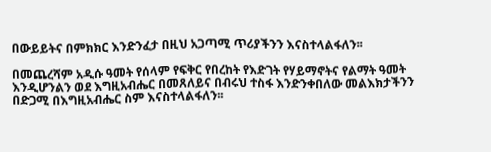በውይይትና በምክክር እንድንፈታ በዚህ አጋጣሚ ጥሪያችንን እናስተላልፋለን፡፡

በመጨረሻም አዲሱ ዓመት የሰላም የፍቅር የበረከት የእድገት የሃይማኖትና የልማት ዓመት እንዲሆንልን ወደ እግዚአብሔር በመጸለይና በብሩህ ተስፋ እንድንቀበለው መልእክታችንን በድጋሚ በእግዚአብሔር ስም እናስተላልፋለን፡፡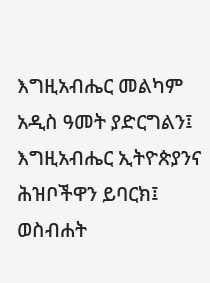እግዚአብሔር መልካም አዲስ ዓመት ያድርግልን፤
እግዚአብሔር ኢትዮጵያንና ሕዝቦችዋን ይባርክ፤
ወስብሐት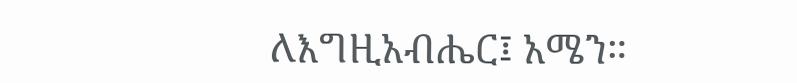ለእግዚአብሔር፤ አሜን።